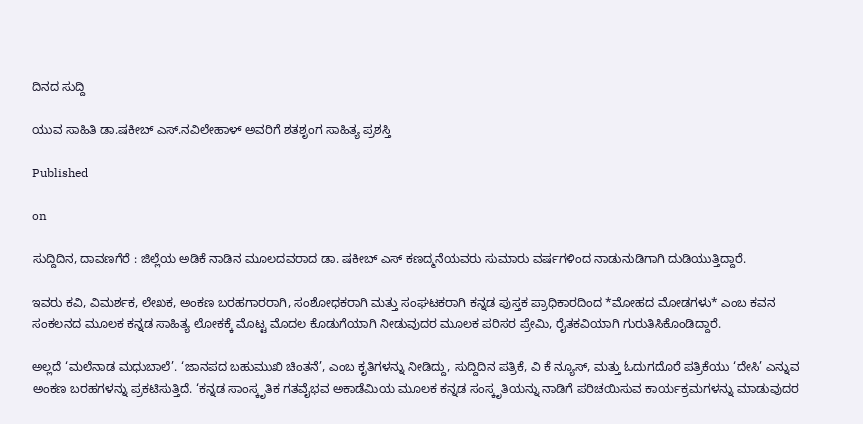ದಿನದ ಸುದ್ದಿ

ಯುವ ಸಾಹಿತಿ ಡಾ.ಷಕೀಬ್ ಎಸ್.ನವಿಲೇಹಾಳ್ ಅವರಿಗೆ ಶತಶೃಂಗ ಸಾಹಿತ್ಯ ಪ್ರಶಸ್ತಿ

Published

on

ಸುದ್ದಿದಿನ, ದಾವಣಗೆರೆ : ಜಿಲ್ಲೆಯ ಅಡಿಕೆ ನಾಡಿನ ಮೂಲದವರಾದ ಡಾ. ಷಕೀಬ್ ಎಸ್ ಕಣದ್ಮನೆಯವರು ಸುಮಾರು ವರ್ಷಗಳಿಂದ ನಾಡು‌ನುಡಿಗಾಗಿ ದುಡಿಯುತ್ತಿದ್ದಾರೆ.

ಇವರು ಕವಿ, ವಿಮರ್ಶಕ, ಲೇಖಕ, ಅಂಕಣ ಬರಹಗಾರರಾಗಿ, ಸಂಶೋಧಕರಾಗಿ ಮತ್ತು ಸಂಘಟಕರಾಗಿ ಕನ್ನಡ ಪುಸ್ತಕ ಪ್ರಾಧಿಕಾರದಿಂದ *ಮೋಹದ ಮೋಡಗಳು* ಎಂಬ ಕವನ ಸಂಕಲನದ ಮೂಲಕ ಕನ್ನಡ ಸಾಹಿತ್ಯ ಲೋಕಕ್ಕೆ ಮೊಟ್ಟ ಮೊದಲ ಕೊಡುಗೆಯಾಗಿ ನೀಡುವುದರ ಮೂಲಕ ಪರಿಸರ ಪ್ರೇಮಿ, ರೈತಕವಿಯಾಗಿ ಗುರುತಿಸಿಕೊಂಡಿದ್ದಾರೆ.

ಅಲ್ಲದೆ ‘ಮಲೆನಾಡ ಮಧುಬಾಲೆ’. ‘ಜಾನಪದ ಬಹುಮುಖಿ ಚಿಂತನೆ’, ಎಂಬ ಕೃತಿಗಳನ್ನು ನೀಡಿದ್ದು, ಸುದ್ದಿದಿನ ಪತ್ರಿಕೆ, ವಿ ಕೆ ನ್ಯೂಸ್, ಮತ್ತು ಓದುಗದೊರೆ ಪತ್ರಿಕೆಯು ‘ದೇಸಿ’ ಎನ್ನುವ ಅಂಕಣ ಬರಹಗಳನ್ನು ಪ್ರಕಟಿಸುತ್ತಿದೆ. ‘ಕನ್ನಡ ಸಾಂಸ್ಕೃತಿಕ ಗತವೈಭವ ಅಕಾಡೆಮಿಯ ಮೂಲಕ ಕನ್ನಡ ಸಂಸ್ಕೃತಿಯನ್ನು ನಾಡಿಗೆ ಪರಿಚಯಿಸುವ ಕಾರ್ಯಕ್ರಮಗಳನ್ನು ಮಾಡುವುದರ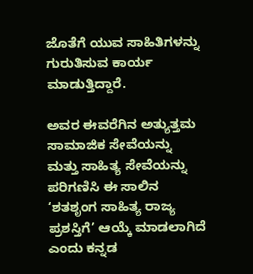ಜೊತೆಗೆ ಯುವ ಸಾಹಿತಿಗಳನ್ನು ಗುರುತಿಸುವ ಕಾರ್ಯ ಮಾಡುತ್ತಿದ್ದಾರೆ‌.

ಅವರ ಈವರೆಗಿನ ಅತ್ಯುತ್ತಮ ಸಾಮಾಜಿಕ ಸೇವೆಯನ್ನು ಮತ್ತು ಸಾಹಿತ್ಯ ಸೇವೆಯನ್ನು ಪರಿಗಣಿಸಿ ಈ ಸಾಲಿನ ‘ಶತಶೃಂಗ ಸಾಹಿತ್ಯ ರಾಜ್ಯ ಪ್ರಶಸ್ತಿಗೆ’ ಆಯ್ಕೆ ಮಾಡಲಾಗಿದೆ ಎಂದು ಕನ್ನಡ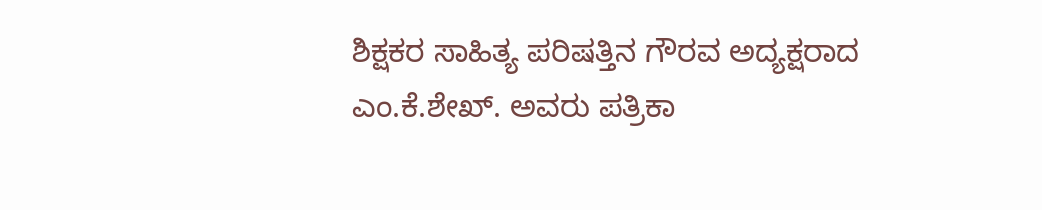ಶಿಕ್ಷಕರ ಸಾಹಿತ್ಯ ಪರಿಷತ್ತಿನ ಗೌರವ ಅದ್ಯಕ್ಷರಾದ ಎಂ.ಕೆ‌.ಶೇಖ್. ಅವರು ಪತ್ರಿಕಾ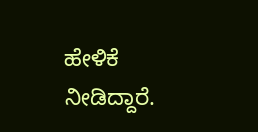ಹೇಳಿಕೆ ನೀಡಿದ್ದಾರೆ‌.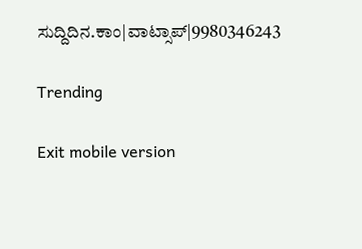ಸುದ್ದಿದಿನ.ಕಾಂ|ವಾಟ್ಸಾಪ್|9980346243

Trending

Exit mobile version